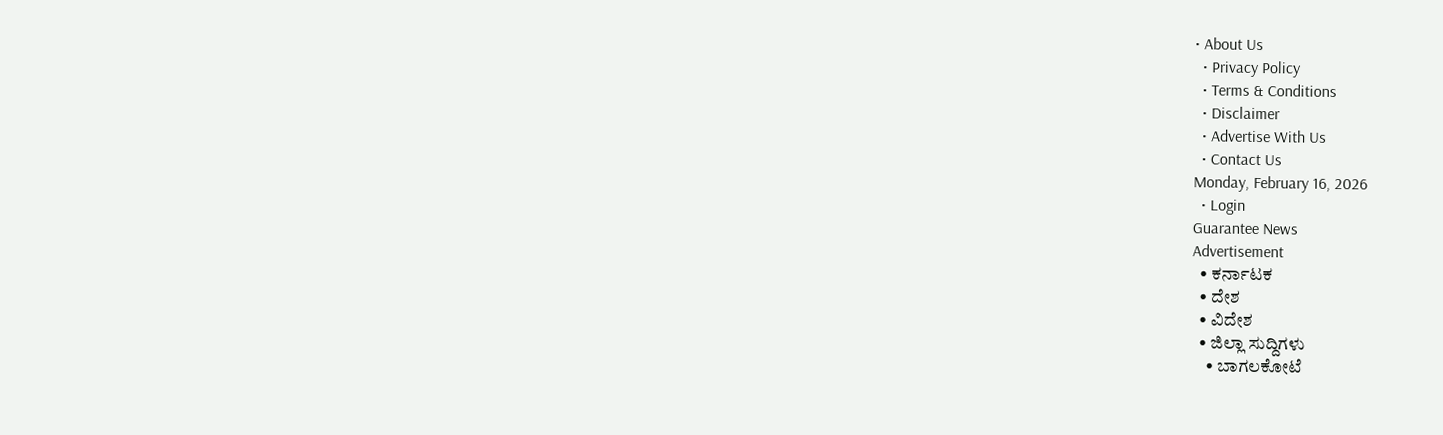• About Us
  • Privacy Policy
  • Terms & Conditions
  • Disclaimer
  • Advertise With Us
  • Contact Us
Monday, February 16, 2026
  • Login
Guarantee News
Advertisement
  • ಕರ್ನಾಟಕ
  • ದೇಶ
  • ವಿದೇಶ
  • ಜಿಲ್ಲಾ ಸುದ್ದಿಗಳು
    • ಬಾಗಲಕೋಟೆ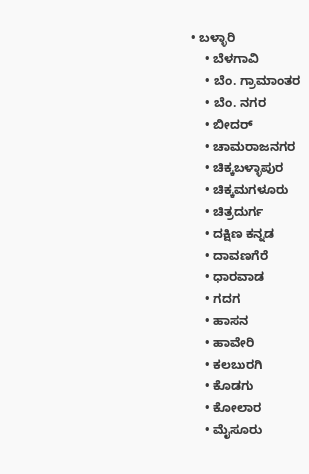• ಬಳ್ಳಾರಿ
    • ಬೆಳಗಾವಿ
    • ಬೆಂ. ಗ್ರಾಮಾಂತರ
    • ಬೆಂ. ನಗರ
    • ಬೀದರ್
    • ಚಾಮರಾಜನಗರ
    • ಚಿಕ್ಕಬಳ್ಳಾಪುರ
    • ಚಿಕ್ಕಮಗಳೂರು
    • ಚಿತ್ರದುರ್ಗ
    • ದಕ್ಷಿಣ ಕನ್ನಡ
    • ದಾವಣಗೆರೆ
    • ಧಾರವಾಡ
    • ಗದಗ
    • ಹಾಸನ
    • ಹಾವೇರಿ
    • ಕಲಬುರಗಿ
    • ಕೊಡಗು
    • ಕೋಲಾರ
    • ಮೈಸೂರು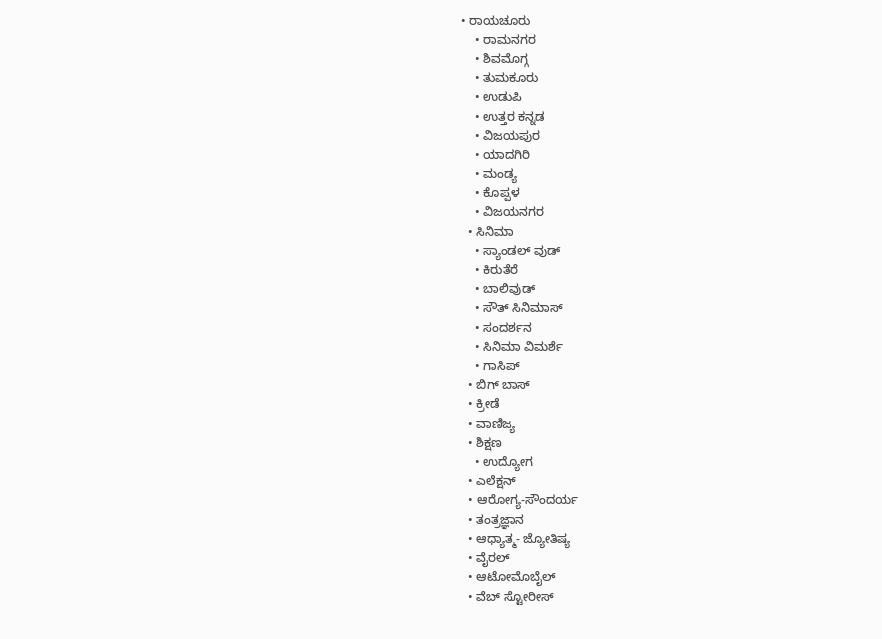• ರಾಯಚೂರು
    • ರಾಮನಗರ
    • ಶಿವಮೊಗ್ಗ
    • ತುಮಕೂರು
    • ಉಡುಪಿ
    • ಉತ್ತರ ಕನ್ನಡ
    • ವಿಜಯಪುರ
    • ಯಾದಗಿರಿ
    • ಮಂಡ್ಯ
    • ಕೊಪ್ಪಳ
    • ವಿಜಯನಗರ
  • ಸಿನಿಮಾ
    • ಸ್ಯಾಂಡಲ್ ವುಡ್
    • ಕಿರುತೆರೆ
    • ಬಾಲಿವುಡ್
    • ಸೌತ್ ಸಿನಿಮಾಸ್
    • ಸಂದರ್ಶನ
    • ಸಿನಿಮಾ ವಿಮರ್ಶೆ
    • ಗಾಸಿಪ್
  • ಬಿಗ್ ಬಾಸ್
  • ಕ್ರೀಡೆ
  • ವಾಣಿಜ್ಯ
  • ಶಿಕ್ಷಣ
    • ಉದ್ಯೋಗ
  • ಎಲೆಕ್ಷನ್
  • ಆರೋಗ್ಯ-ಸೌಂದರ್ಯ
  • ತಂತ್ರಜ್ಞಾನ
  • ಆಧ್ಯಾತ್ಮ- ಜ್ಯೋತಿಷ್ಯ
  • ವೈರಲ್
  • ಆಟೋಮೊಬೈಲ್
  • ವೆಬ್ ಸ್ಟೋರೀಸ್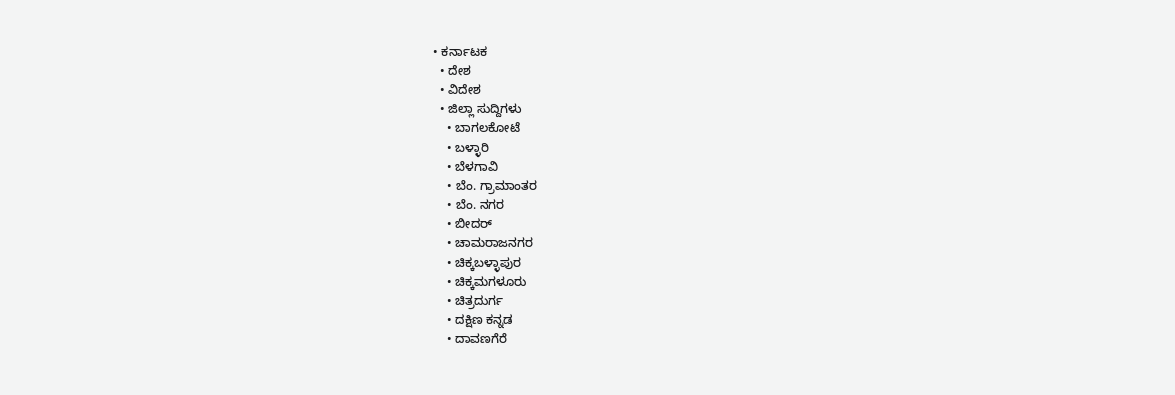• ಕರ್ನಾಟಕ
  • ದೇಶ
  • ವಿದೇಶ
  • ಜಿಲ್ಲಾ ಸುದ್ದಿಗಳು
    • ಬಾಗಲಕೋಟೆ
    • ಬಳ್ಳಾರಿ
    • ಬೆಳಗಾವಿ
    • ಬೆಂ. ಗ್ರಾಮಾಂತರ
    • ಬೆಂ. ನಗರ
    • ಬೀದರ್
    • ಚಾಮರಾಜನಗರ
    • ಚಿಕ್ಕಬಳ್ಳಾಪುರ
    • ಚಿಕ್ಕಮಗಳೂರು
    • ಚಿತ್ರದುರ್ಗ
    • ದಕ್ಷಿಣ ಕನ್ನಡ
    • ದಾವಣಗೆರೆ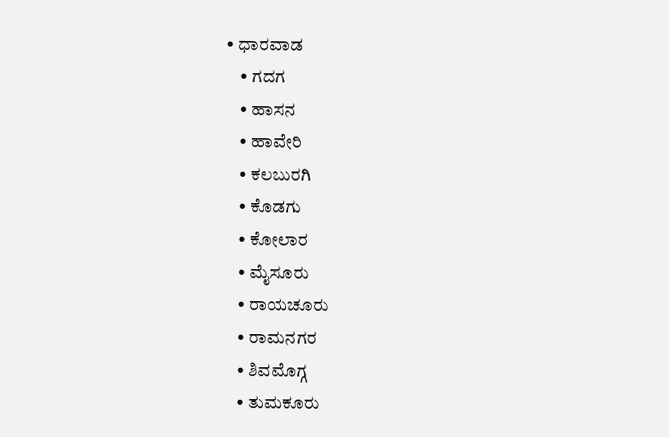• ಧಾರವಾಡ
    • ಗದಗ
    • ಹಾಸನ
    • ಹಾವೇರಿ
    • ಕಲಬುರಗಿ
    • ಕೊಡಗು
    • ಕೋಲಾರ
    • ಮೈಸೂರು
    • ರಾಯಚೂರು
    • ರಾಮನಗರ
    • ಶಿವಮೊಗ್ಗ
    • ತುಮಕೂರು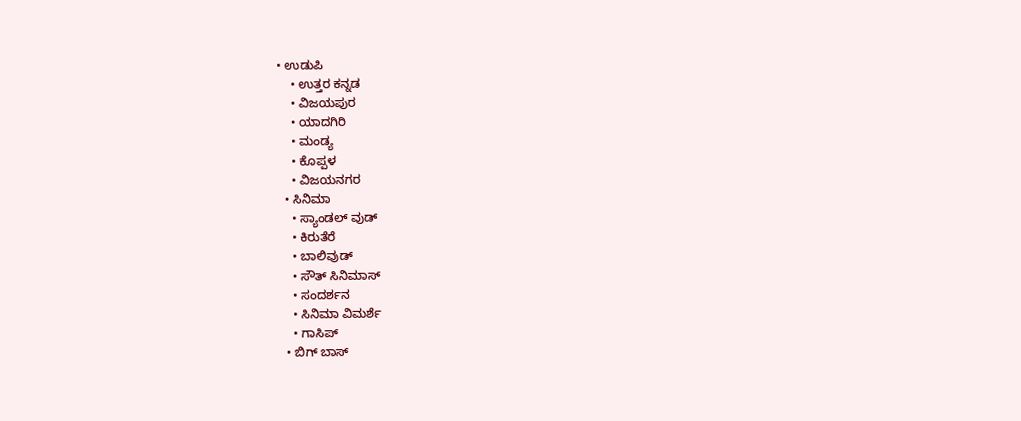• ಉಡುಪಿ
    • ಉತ್ತರ ಕನ್ನಡ
    • ವಿಜಯಪುರ
    • ಯಾದಗಿರಿ
    • ಮಂಡ್ಯ
    • ಕೊಪ್ಪಳ
    • ವಿಜಯನಗರ
  • ಸಿನಿಮಾ
    • ಸ್ಯಾಂಡಲ್ ವುಡ್
    • ಕಿರುತೆರೆ
    • ಬಾಲಿವುಡ್
    • ಸೌತ್ ಸಿನಿಮಾಸ್
    • ಸಂದರ್ಶನ
    • ಸಿನಿಮಾ ವಿಮರ್ಶೆ
    • ಗಾಸಿಪ್
  • ಬಿಗ್ ಬಾಸ್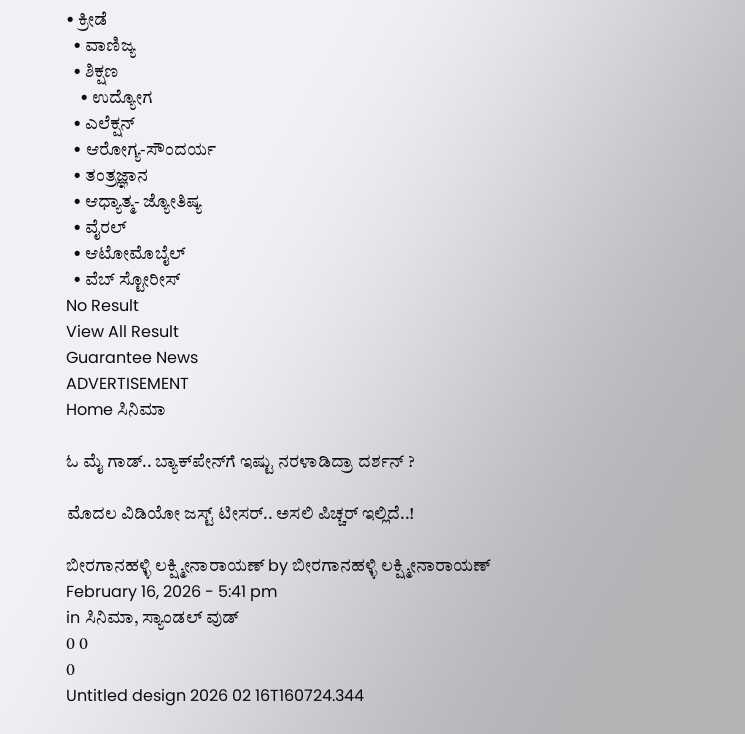• ಕ್ರೀಡೆ
  • ವಾಣಿಜ್ಯ
  • ಶಿಕ್ಷಣ
    • ಉದ್ಯೋಗ
  • ಎಲೆಕ್ಷನ್
  • ಆರೋಗ್ಯ-ಸೌಂದರ್ಯ
  • ತಂತ್ರಜ್ಞಾನ
  • ಆಧ್ಯಾತ್ಮ- ಜ್ಯೋತಿಷ್ಯ
  • ವೈರಲ್
  • ಆಟೋಮೊಬೈಲ್
  • ವೆಬ್ ಸ್ಟೋರೀಸ್
No Result
View All Result
Guarantee News
ADVERTISEMENT
Home ಸಿನಿಮಾ

ಓ ಮೈ ಗಾಡ್.. ಬ್ಯಾಕ್‌‌ಪೇನ್‌ಗೆ ಇಷ್ಟು ನರಳಾಡಿದ್ರಾ ದರ್ಶನ್ ?

ಮೊದಲ ವಿಡಿಯೋ ಜಸ್ಟ್ ಟೀಸರ್.. ಅಸಲಿ ಪಿಚ್ಚರ್ ಇಲ್ಲಿದೆ..!

ಬೀರಗಾನಹಳ್ಳಿ ಲಕ್ಷ್ಮೀನಾರಾಯಣ್ by ಬೀರಗಾನಹಳ್ಳಿ ಲಕ್ಷ್ಮೀನಾರಾಯಣ್
February 16, 2026 - 5:41 pm
in ಸಿನಿಮಾ, ಸ್ಯಾಂಡಲ್ ವುಡ್
0 0
0
Untitled design 2026 02 16T160724.344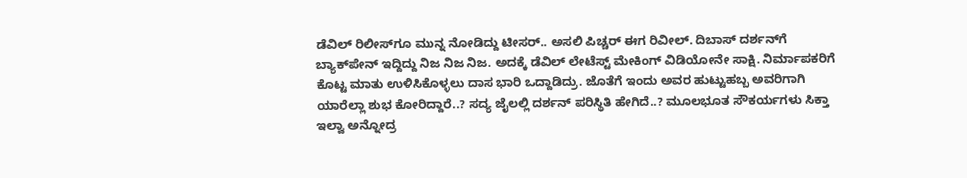ಡೆವಿಲ್ ರಿಲೀಸ್‌ಗೂ ಮುನ್ನ ನೋಡಿದ್ದು ಟೀಸರ್.. ಅಸಲಿ ಪಿಚ್ಚರ್ ಈಗ ರಿವೀಲ್. ದಿಬಾಸ್ ದರ್ಶನ್‌ಗೆ ಬ್ಯಾಕ್‌ಪೇನ್ ಇದ್ದಿದ್ದು ನಿಜ ನಿಜ ನಿಜ. ಅದಕ್ಕೆ ಡೆವಿಲ್ ಲೇಟೆಸ್ಟ್ ಮೇಕಿಂಗ್ ವಿಡಿಯೋನೇ ಸಾಕ್ಷಿ. ನಿರ್ಮಾಪಕರಿಗೆ ಕೊಟ್ಟ ಮಾತು ಉಳಿಸಿಕೊಳ್ಳಲು ದಾಸ ಭಾರಿ ಒದ್ದಾಡಿದ್ರು. ಜೊತೆಗೆ ಇಂದು ಅವರ ಹುಟ್ಟುಹಬ್ಬ ಅವರಿಗಾಗಿ ಯಾರೆಲ್ಲಾ ಶುಭ ಕೋರಿದ್ದಾರೆ..? ಸದ್ಯ ಜೈಲಲ್ಲಿ ದರ್ಶನ್ ಪರಿಸ್ಥಿತಿ ಹೇಗಿದೆ..? ಮೂಲಭೂತ ಸೌಕರ್ಯಗಳು ಸಿಕ್ತಾ ಇಲ್ವಾ ಅನ್ನೋದ್ರ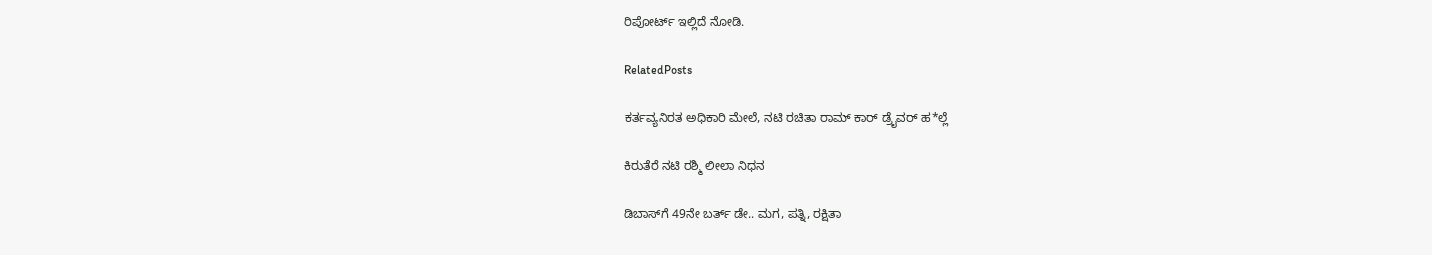ರಿಪೋರ್ಟ್ ಇಲ್ಲಿದೆ ನೋಡಿ.

RelatedPosts

ಕರ್ತವ್ಯನಿರತ ಅಧಿಕಾರಿ ಮೇಲೆ, ನಟಿ ರಚಿತಾ ರಾಮ್ ಕಾರ್ ಡ್ರೈವರ್ ಹ*ಲ್ಲೆ

ಕಿರುತೆರೆ ನಟಿ ರಶ್ಮಿ ಲೀಲಾ ನಿಧನ

ಡಿಬಾಸ್‌ಗೆ 49ನೇ ಬರ್ತ್ ಡೇ.. ಮಗ, ಪತ್ನಿ, ರಕ್ಷಿತಾ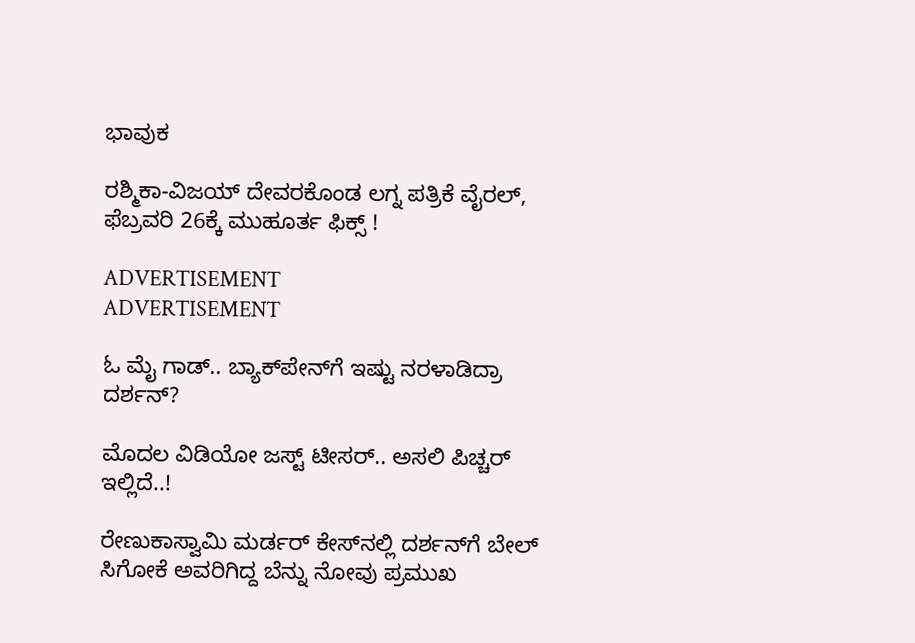ಭಾವುಕ

ರಶ್ಮಿಕಾ-ವಿಜಯ್ ದೇವರಕೊಂಡ ಲಗ್ನ ಪತ್ರಿಕೆ ವೈರಲ್‌, ಫೆಬ್ರವರಿ 26ಕ್ಕೆ ಮುಹೂರ್ತ ಫಿಕ್ಸ್‌ !

ADVERTISEMENT
ADVERTISEMENT

ಓ ಮೈ ಗಾಡ್.. ಬ್ಯಾಕ್‌‌ಪೇನ್‌ಗೆ ಇಷ್ಟು ನರಳಾಡಿದ್ರಾ ದರ್ಶನ್?

ಮೊದಲ ವಿಡಿಯೋ ಜಸ್ಟ್ ಟೀಸರ್.. ಅಸಲಿ ಪಿಚ್ಚರ್ ಇಲ್ಲಿದೆ..!

ರೇಣುಕಾಸ್ವಾಮಿ ಮರ್ಡರ್ ಕೇಸ್‌‌ನಲ್ಲಿ ದರ್ಶನ್‌ಗೆ ಬೇಲ್ ಸಿಗೋಕೆ ಅವರಿಗಿದ್ದ ಬೆನ್ನು ನೋವು ಪ್ರಮುಖ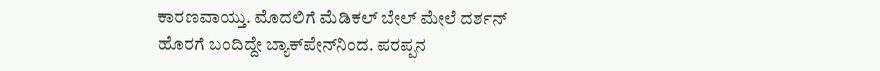ಕಾರಣವಾಯ್ತು. ಮೊದಲಿಗೆ ಮೆಡಿಕಲ್ ಬೇಲ್ ಮೇಲೆ ದರ್ಶನ್ ಹೊರಗೆ ಬಂದಿದ್ದೇ ಬ್ಯಾಕ್‌ಪೇನ್‌ನಿಂದ. ಪರಪ್ಪನ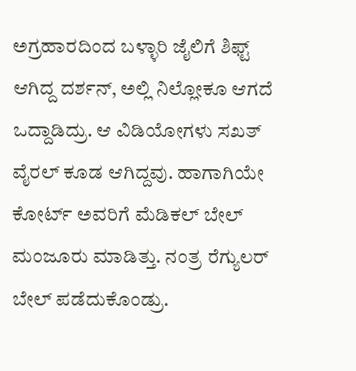ಅಗ್ರಹಾರದಿಂದ ಬಳ್ಳಾರಿ ಜೈಲಿಗೆ ಶಿಫ್ಟ್ ಆಗಿದ್ದ ದರ್ಶನ್‌‌, ಅಲ್ಲಿ ನಿಲ್ಲೋಕೂ ಆಗದೆ ಒದ್ದಾಡಿದ್ರು. ಆ ವಿಡಿಯೋಗಳು ಸಖತ್ ವೈರಲ್ ಕೂಡ ಆಗಿದ್ದವು. ಹಾಗಾಗಿಯೇ ಕೋರ್ಟ್ ಅವರಿಗೆ ಮೆಡಿಕಲ್ ಬೇಲ್ ಮಂಜೂರು ಮಾಡಿತ್ತು. ನಂತ್ರ ರೆಗ್ಯುಲರ್ ಬೇಲ್ ಪಡೆದುಕೊಂಡ್ರು.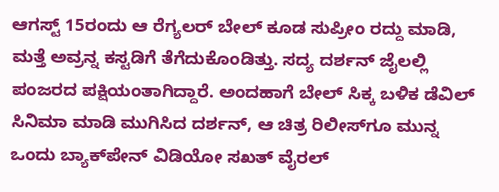ಆಗಸ್ಟ್ 15ರಂದು ಆ ರೆಗ್ಯಲರ್ ಬೇಲ್ ಕೂಡ ಸುಪ್ರೀಂ ರದ್ದು ಮಾಡಿ, ಮತ್ತೆ ಅವ್ರನ್ನ ಕಸ್ಟಡಿಗೆ ತೆಗೆದುಕೊಂಡಿತ್ತು. ಸದ್ಯ ದರ್ಶನ್ ಜೈಲಲ್ಲಿ ಪಂಜರದ ಪಕ್ಷಿಯಂತಾಗಿದ್ದಾರೆ. ಅಂದಹಾಗೆ ಬೇಲ್ ಸಿಕ್ಕ ಬಳಿಕ ಡೆವಿಲ್ ಸಿನಿಮಾ ಮಾಡಿ ಮುಗಿಸಿದ ದರ್ಶನ್, ಆ ಚಿತ್ರ ರಿಲೀಸ್‌ಗೂ ಮುನ್ನ ಒಂದು ಬ್ಯಾಕ್‌ಪೇನ್ ವಿಡಿಯೋ ಸಖತ್ ವೈರಲ್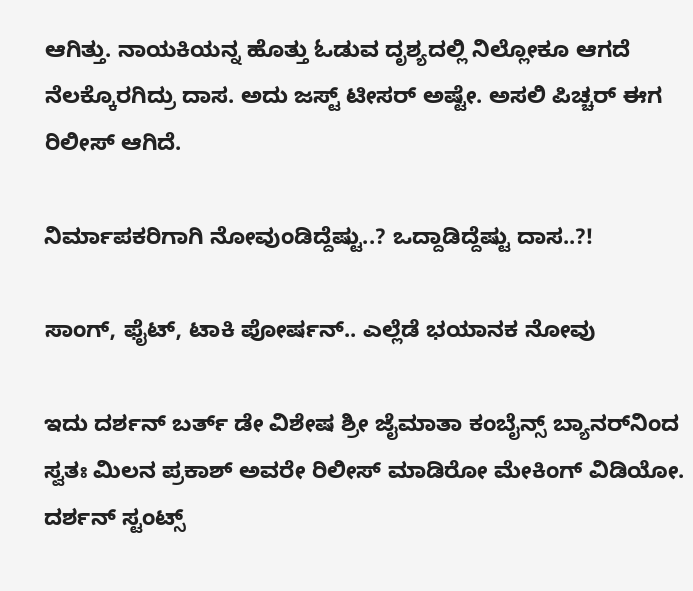ಆಗಿತ್ತು. ನಾಯಕಿಯನ್ನ ಹೊತ್ತು ಓಡುವ ದೃಶ್ಯದಲ್ಲಿ ನಿಲ್ಲೋಕೂ ಆಗದೆ ನೆಲಕ್ಕೊರಗಿದ್ರು ದಾಸ. ಅದು ಜಸ್ಟ್ ಟೀಸರ್ ಅಷ್ಟೇ. ಅಸಲಿ ಪಿಚ್ಚರ್ ಈಗ ರಿಲೀಸ್ ಆಗಿದೆ.

ನಿರ್ಮಾಪಕರಿಗಾಗಿ ನೋವುಂಡಿದ್ದೆಷ್ಟು..? ಒದ್ದಾಡಿದ್ದೆಷ್ಟು ದಾಸ..?!

ಸಾಂಗ್, ಫೈಟ್, ಟಾಕಿ ಪೋರ್ಷನ್.. ಎಲ್ಲೆಡೆ ಭಯಾನಕ ನೋವು

ಇದು ದರ್ಶನ್ ಬರ್ತ್ ಡೇ ವಿಶೇಷ ಶ್ರೀ ಜೈಮಾತಾ ಕಂಬೈನ್ಸ್ ಬ್ಯಾನರ್‌ನಿಂದ ಸ್ವತಃ ಮಿಲನ ಪ್ರಕಾಶ್ ಅವರೇ ರಿಲೀಸ್ ಮಾಡಿರೋ ಮೇಕಿಂಗ್ ವಿಡಿಯೋ. ದರ್ಶನ್ ಸ್ಟಂಟ್ಸ್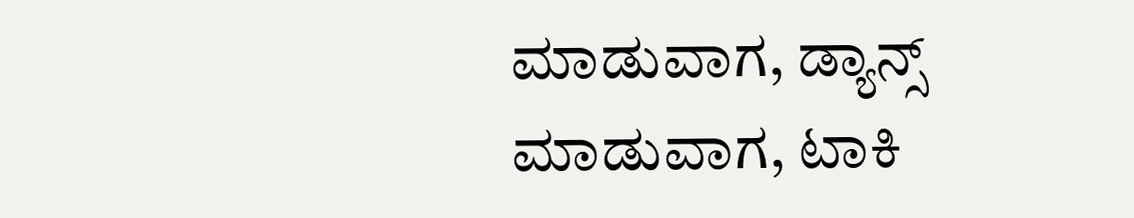ಮಾಡುವಾಗ, ಡ್ಯಾನ್ಸ್ ಮಾಡುವಾಗ, ಟಾಕಿ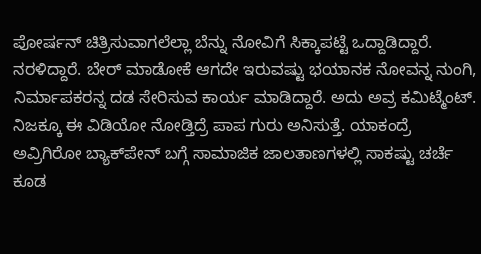ಪೋರ್ಷನ್ ಚಿತ್ರಿಸುವಾಗಲೆಲ್ಲಾ ಬೆನ್ನು ನೋವಿಗೆ ಸಿಕ್ಕಾಪಟ್ಟೆ ಒದ್ದಾಡಿದ್ದಾರೆ. ನರಳಿದ್ದಾರೆ. ಬೇರ್ ಮಾಡೋಕೆ ಆಗದೇ ಇರುವಷ್ಟು ಭಯಾನಕ ನೋವನ್ನ ನುಂಗಿ, ನಿರ್ಮಾಪಕರನ್ನ ದಡ ಸೇರಿಸುವ ಕಾರ್ಯ ಮಾಡಿದ್ದಾರೆ. ಅದು ಅವ್ರ ಕಮಿಟ್ಮೆಂಟ್‌. ನಿಜಕ್ಕೂ ಈ ವಿಡಿಯೋ ನೋಡ್ತಿದ್ರೆ ಪಾಪ ಗುರು ಅನಿಸುತ್ತೆ. ಯಾಕಂದ್ರೆ ಅವ್ರಿಗಿರೋ ಬ್ಯಾಕ್‌ಪೇನ್ ಬಗ್ಗೆ ಸಾಮಾಜಿಕ ಜಾಲತಾಣಗಳಲ್ಲಿ ಸಾಕಷ್ಟು ಚರ್ಚೆ ಕೂಡ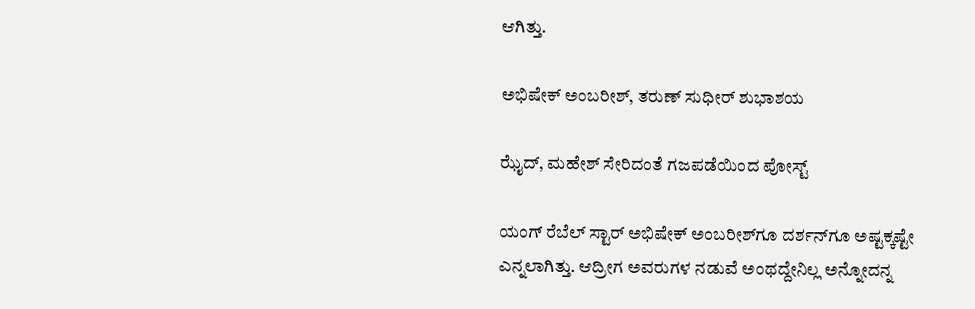ಆಗಿತ್ತು.

ಅಭಿಷೇಕ್ ಅಂಬರೀಶ್, ತರುಣ್ ಸುಧೀರ್ ಶುಭಾಶಯ

ಝೈದ್, ಮಹೇಶ್ ಸೇರಿದಂತೆ ಗಜಪಡೆಯಿಂದ ಪೋಸ್ಟ್

ಯಂಗ್ ರೆಬೆಲ್ ಸ್ಟಾರ್ ಅಭಿಷೇಕ್ ಅಂಬರೀಶ್‌ಗೂ ದರ್ಶನ್‌ಗೂ ಅಷ್ಟಕ್ಕಷ್ಟೇ ಎನ್ನಲಾಗಿತ್ತು. ಆದ್ರೀಗ ಅವರುಗಳ ನಡುವೆ ಅಂಥದ್ದೇನಿಲ್ಲ ಅನ್ನೋದನ್ನ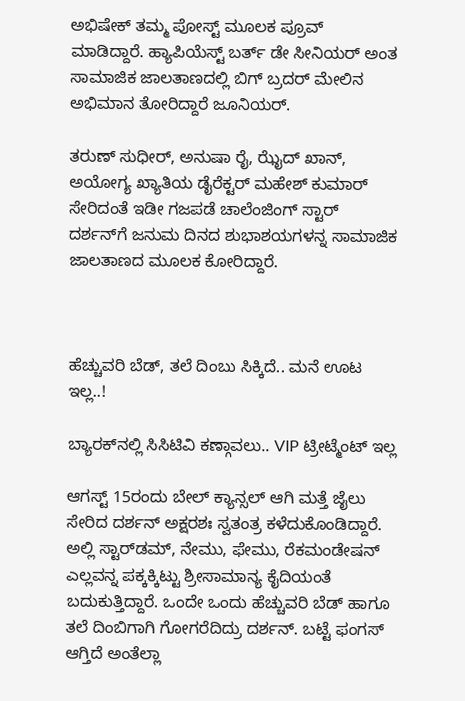ಅಭಿಷೇಕ್ ತಮ್ಮ ಪೋಸ್ಟ್ ಮೂಲಕ ಪ್ರೂವ್ ಮಾಡಿದ್ದಾರೆ. ಹ್ಯಾಪಿಯೆಸ್ಟ್ ಬರ್ತ್ ಡೇ ಸೀನಿಯರ್ ಅಂತ ಸಾಮಾಜಿಕ ಜಾಲತಾಣದಲ್ಲಿ ಬಿಗ್ ಬ್ರದರ್ ಮೇಲಿನ ಅಭಿಮಾನ ತೋರಿದ್ದಾರೆ ಜೂನಿಯರ್.

ತರುಣ್ ಸುಧೀರ್, ಅನುಷಾ ರೈ, ಝೈದ್ ಖಾನ್, ಅಯೋಗ್ಯ ಖ್ಯಾತಿಯ ಡೈರೆಕ್ಟರ್ ಮಹೇಶ್ ಕುಮಾರ್ ಸೇರಿದಂತೆ ಇಡೀ ಗಜಪಡೆ ಚಾಲೆಂಜಿಂಗ್ ಸ್ಟಾರ್ ದರ್ಶನ್‌ಗೆ ಜನುಮ ದಿನದ ಶುಭಾಶಯಗಳನ್ನ ಸಾಮಾಜಿಕ ಜಾಲತಾಣದ ಮೂಲಕ ಕೋರಿದ್ದಾರೆ.



ಹೆಚ್ಚುವರಿ ಬೆಡ್, ತಲೆ ದಿಂಬು ಸಿಕ್ಕಿದೆ.. ಮನೆ ಊಟ ಇಲ್ಲ..!

ಬ್ಯಾರಕ್‌‌ನಲ್ಲಿ ಸಿಸಿಟಿವಿ ಕಣ್ಗಾವಲು.. VIP ಟ್ರೀಟ್ಮೆಂಟ್ ಇಲ್ಲ

ಆಗಸ್ಟ್ 15ರಂದು ಬೇಲ್ ಕ್ಯಾನ್ಸಲ್ ಆಗಿ ಮತ್ತೆ ಜೈಲು ಸೇರಿದ ದರ್ಶನ್ ಅಕ್ಷರಶಃ ಸ್ವತಂತ್ರ ಕಳೆದುಕೊಂಡಿದ್ದಾರೆ. ಅಲ್ಲಿ ಸ್ಟಾರ್‌ಡಮ್, ನೇಮು, ಫೇಮು, ರೆಕಮಂಡೇಷನ್ ಎಲ್ಲವನ್ನ ಪಕ್ಕಕ್ಕಿಟ್ಟು ಶ್ರೀಸಾಮಾನ್ಯ ಕೈದಿಯಂತೆ ಬದುಕುತ್ತಿದ್ದಾರೆ. ಒಂದೇ ಒಂದು ಹೆಚ್ಚುವರಿ ಬೆಡ್ ಹಾಗೂ ತಲೆ ದಿಂಬಿಗಾಗಿ ಗೋಗರೆದಿದ್ರು ದರ್ಶನ್. ಬಟ್ಟೆ ಫಂಗಸ್ ಆಗ್ತಿದೆ ಅಂತೆಲ್ಲಾ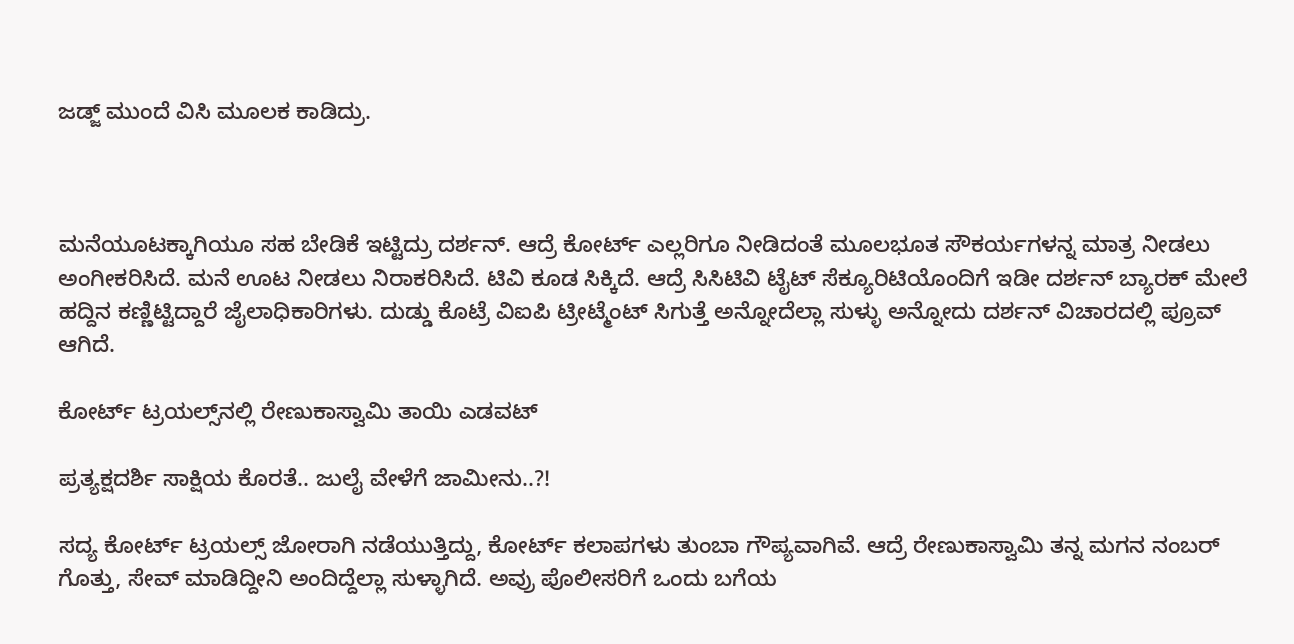ಜಡ್ಜ್ ಮುಂದೆ ವಿಸಿ ಮೂಲಕ ಕಾಡಿದ್ರು.



ಮನೆಯೂಟಕ್ಕಾಗಿಯೂ ಸಹ ಬೇಡಿಕೆ ಇಟ್ಟಿದ್ರು ದರ್ಶನ್. ಆದ್ರೆ ಕೋರ್ಟ್ ಎಲ್ಲರಿಗೂ ನೀಡಿದಂತೆ ಮೂಲಭೂತ ಸೌಕರ್ಯಗಳನ್ನ ಮಾತ್ರ ನೀಡಲು ಅಂಗೀಕರಿಸಿದೆ. ಮನೆ ಊಟ ನೀಡಲು ನಿರಾಕರಿಸಿದೆ. ಟಿವಿ ಕೂಡ ಸಿಕ್ಕಿದೆ. ಆದ್ರೆ ಸಿಸಿಟಿವಿ ಟೈಟ್ ಸೆಕ್ಯೂರಿಟಿಯೊಂದಿಗೆ ಇಡೀ ದರ್ಶನ್ ಬ್ಯಾರಕ್ ಮೇಲೆ ಹದ್ದಿನ ಕಣ್ಣಿಟ್ಟಿದ್ದಾರೆ ಜೈಲಾಧಿಕಾರಿಗಳು. ದುಡ್ಡು ಕೊಟ್ರೆ ವಿಐಪಿ ಟ್ರೀಟ್ಮೆಂಟ್ ಸಿಗುತ್ತೆ ಅನ್ನೋದೆಲ್ಲಾ ಸುಳ್ಳು ಅನ್ನೋದು ದರ್ಶನ್ ವಿಚಾರದಲ್ಲಿ ಪ್ರೂವ್ ಆಗಿದೆ.

ಕೋರ್ಟ್ ಟ್ರಯಲ್ಸ್‌ನಲ್ಲಿ ರೇಣುಕಾಸ್ವಾಮಿ ತಾಯಿ ಎಡವಟ್

ಪ್ರತ್ಯಕ್ಷದರ್ಶಿ ಸಾಕ್ಷಿಯ ಕೊರತೆ.. ಜುಲೈ ವೇಳೆಗೆ ಜಾಮೀನು..?!

ಸದ್ಯ ಕೋರ್ಟ್ ಟ್ರಯಲ್ಸ್ ಜೋರಾಗಿ ನಡೆಯುತ್ತಿದ್ದು, ಕೋರ್ಟ್ ಕಲಾಪಗಳು ತುಂಬಾ ಗೌಪ್ಯವಾಗಿವೆ. ಆದ್ರೆ ರೇಣುಕಾಸ್ವಾಮಿ ತನ್ನ ಮಗನ ನಂಬರ್ ಗೊತ್ತು, ಸೇವ್ ಮಾಡಿದ್ದೀನಿ ಅಂದಿದ್ದೆಲ್ಲಾ ಸುಳ್ಳಾಗಿದೆ. ಅವ್ರು ಪೊಲೀಸರಿಗೆ ಒಂದು ಬಗೆಯ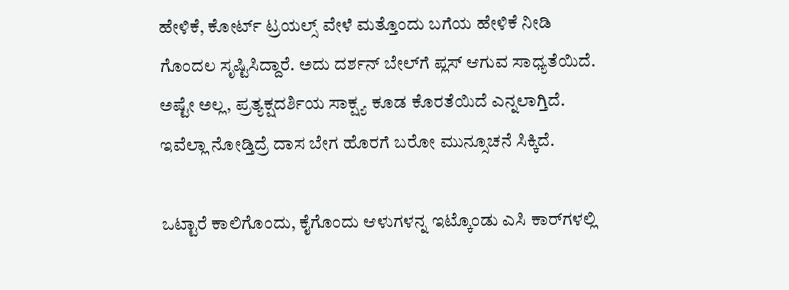ಹೇಳಿಕೆ, ಕೋರ್ಟ್ ಟ್ರಯಲ್ಸ್ ವೇಳೆ ಮತ್ತೊಂದು ಬಗೆಯ ಹೇಳಿಕೆ ನೀಡಿ ಗೊಂದಲ ಸೃಷ್ಟಿಸಿದ್ದಾರೆ. ಅದು ದರ್ಶನ್ ಬೇಲ್‌ಗೆ ಪ್ಲಸ್ ಆಗುವ ಸಾಧ್ಯತೆಯಿದೆ. ಅಷ್ಟೇ ಅಲ್ಲ, ಪ್ರತ್ಯಕ್ಷದರ್ಶಿಯ ಸಾಕ್ಷ್ಯ ಕೂಡ ಕೊರತೆಯಿದೆ ಎನ್ನಲಾಗ್ತಿದೆ. ಇವೆಲ್ಲಾ ನೋಡ್ತಿದ್ರೆ ದಾಸ ಬೇಗ ಹೊರಗೆ ಬರೋ ಮುನ್ಸೂಚನೆ ಸಿಕ್ಕಿದೆ.

ಒಟ್ಟಾರೆ ಕಾಲಿಗೊಂದು, ಕೈಗೊಂದು ಆಳುಗಳನ್ನ ಇಟ್ಕೊಂಡು ಎಸಿ ಕಾರ್‌‌ಗಳಲ್ಲಿ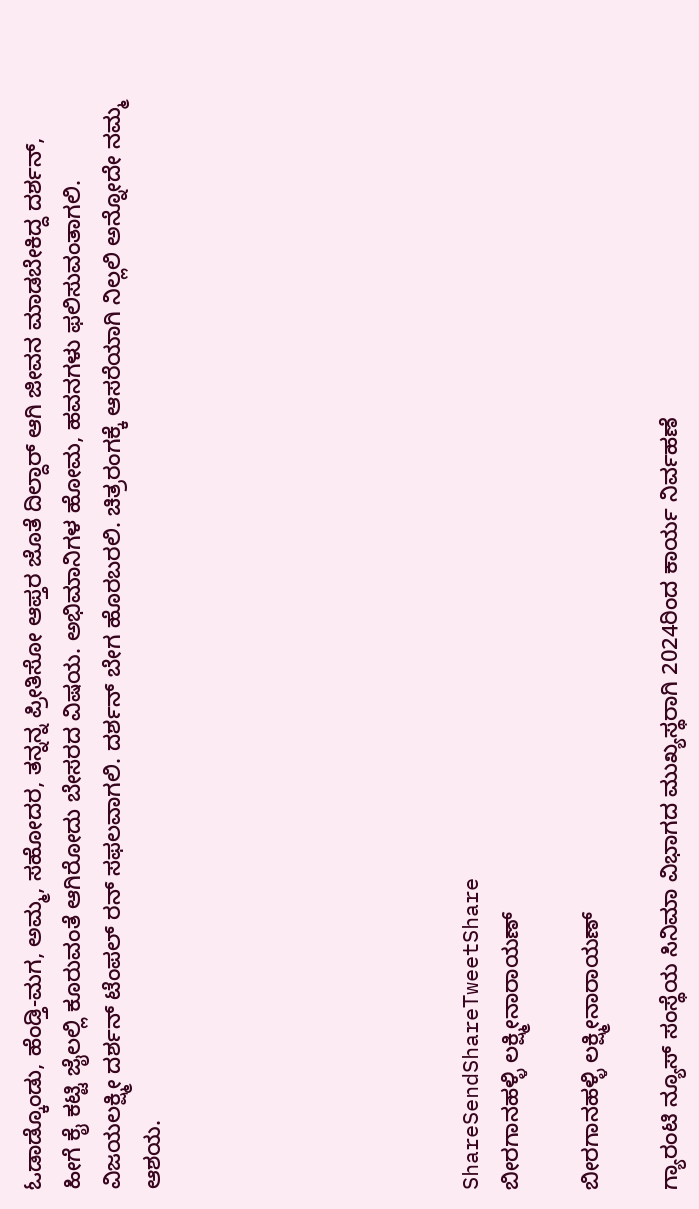ಓಡಾಡ್ಕೊಂಡು, ಹೆಂಡ್ತಿ-ಮಗ, ಅಮ್ಮ, ಸಹೋದರ, ತನ್ನನ್ನ ಪ್ರೀತಿಸೋ ಆಪ್ತರ ಜೊತೆ ದಿಲ್ದಾರ್ ಆಗಿ ಜೀವನ ಮಾಡಬೇಕಿದ್ದ ದರ್ಶನ್, ಹೀಗೆ ಕೈ ಕಟ್ಟಿ ಜೈಲಲ್ಲಿ ಕೂರುವಂತೆ ಆಗಿರೋದು ಬೇಸರದ ವಿಷಯ. ಅಭಿಮಾನಿಗಳ ಹೋಮ, ಹವನಗಳು ಫಲಿಸುವಂತಾಗಲಿ. ವಿಜಯಲಕ್ಷ್ಮೀ ದರ್ಶನ್ ಟೆಂಪಲ್ ರನ್ ಸಫಲವಾಗಲಿ. ದರ್ಶನ್ ಬೇಗ ಹೊರಬರಲಿ. ಚಿತ್ರರಂಗಕ್ಕೆ ಆಸರೆಯಾಗಿ ನಿಲ್ಲಲಿ ಅನ್ನೋದೇ ನಮ್ಮ ಆಶಯ.







ShareSendShareTweetShare
ಬೀರಗಾನಹಳ್ಳಿ ಲಕ್ಷ್ಮೀನಾರಾಯಣ್

ಬೀರಗಾನಹಳ್ಳಿ ಲಕ್ಷ್ಮೀನಾರಾಯಣ್

ಗ್ಯಾರಂಟಿ ನ್ಯೂಸ್ ಸಂಸ್ಥೆಯ ಸಿನಿಮಾ ವಿಭಾಗದ ಮುಖ್ಯಸ್ಥರಾಗಿ 2024ರಿಂದ ಕಾರ್ಯ ನಿರ್ವಹಣೆ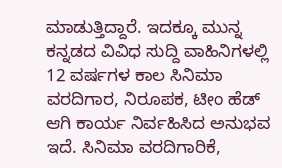ಮಾಡುತ್ತಿದ್ದಾರೆ. ಇದಕ್ಕೂ ಮುನ್ನ ಕನ್ನಡದ ವಿವಿಧ ಸುದ್ದಿ ವಾಹಿನಿಗಳಲ್ಲಿ 12 ವರ್ಷಗಳ ಕಾಲ ಸಿನಿಮಾ ವರದಿಗಾರ, ನಿರೂಪಕ, ಟೀಂ ಹೆಡ್ ಆಗಿ ಕಾರ್ಯ ನಿರ್ವಹಿಸಿದ ಅನುಭವ ಇದೆ. ಸಿನಿಮಾ ವರದಿಗಾರಿಕೆ,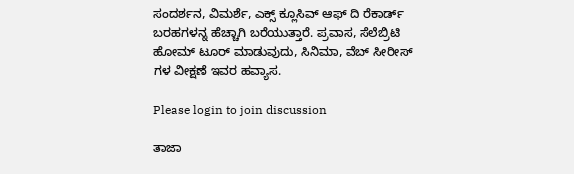ಸಂದರ್ಶನ, ವಿಮರ್ಶೆ, ಎಕ್ಸ್ ಕ್ಲೂಸಿವ್ ಆಫ್ ದಿ ರೆಕಾರ್ಡ್ ಬರಹಗಳನ್ನ ಹೆಚ್ಚಾಗಿ ಬರೆಯುತ್ತಾರೆ. ಪ್ರವಾಸ, ಸೆಲೆಬ್ರಿಟಿ ಹೋಮ್ ಟೂರ್ ಮಾಡುವುದು, ಸಿನಿಮಾ, ವೆಬ್ ಸೀರೀಸ್ ಗಳ ವೀಕ್ಷಣೆ ಇವರ ಹವ್ಯಾಸ.

Please login to join discussion

ತಾಜಾ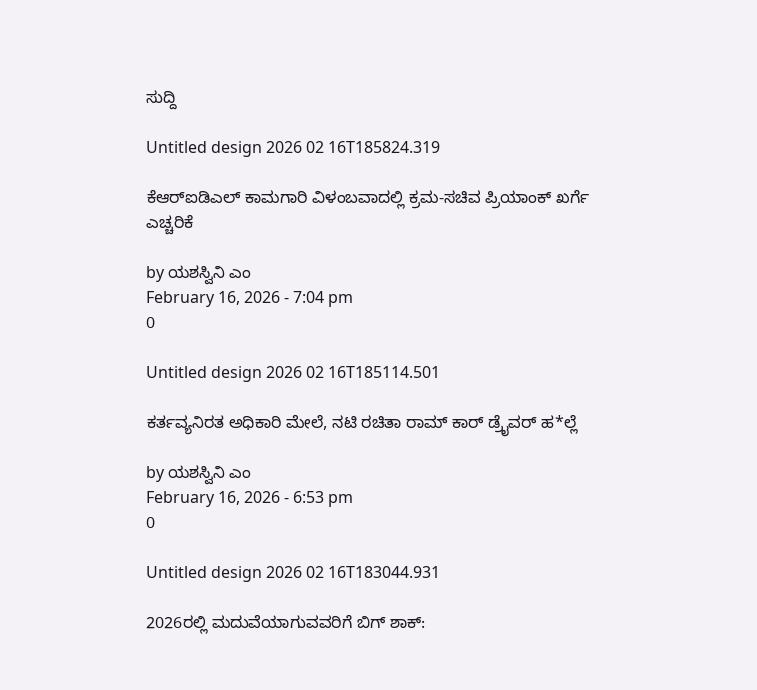ಸುದ್ದಿ

Untitled design 2026 02 16T185824.319

ಕೆಆರ್‌ಐಡಿಎಲ್ ಕಾಮಗಾರಿ ವಿಳಂಬವಾದಲ್ಲಿ ಕ್ರಮ-ಸಚಿವ ಪ್ರಿಯಾಂಕ್ ಖರ್ಗೆ ಎಚ್ಚರಿಕೆ

by ಯಶಸ್ವಿನಿ ಎಂ
February 16, 2026 - 7:04 pm
0

Untitled design 2026 02 16T185114.501

ಕರ್ತವ್ಯನಿರತ ಅಧಿಕಾರಿ ಮೇಲೆ, ನಟಿ ರಚಿತಾ ರಾಮ್ ಕಾರ್ ಡ್ರೈವರ್ ಹ*ಲ್ಲೆ

by ಯಶಸ್ವಿನಿ ಎಂ
February 16, 2026 - 6:53 pm
0

Untitled design 2026 02 16T183044.931

2026ರಲ್ಲಿ ಮದುವೆಯಾಗುವವರಿಗೆ ಬಿಗ್ ಶಾಕ್: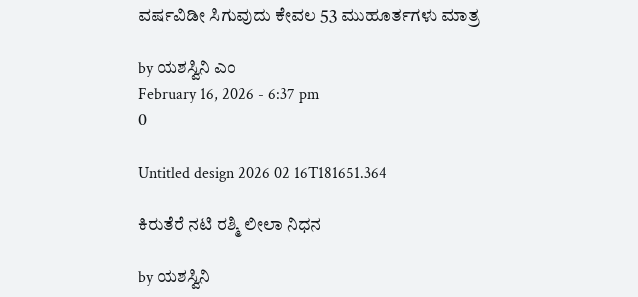ವರ್ಷವಿಡೀ ಸಿಗುವುದು ಕೇವಲ 53 ಮುಹೂರ್ತಗಳು ಮಾತ್ರ

by ಯಶಸ್ವಿನಿ ಎಂ
February 16, 2026 - 6:37 pm
0

Untitled design 2026 02 16T181651.364

ಕಿರುತೆರೆ ನಟಿ ರಶ್ಮಿ ಲೀಲಾ ನಿಧನ

by ಯಶಸ್ವಿನಿ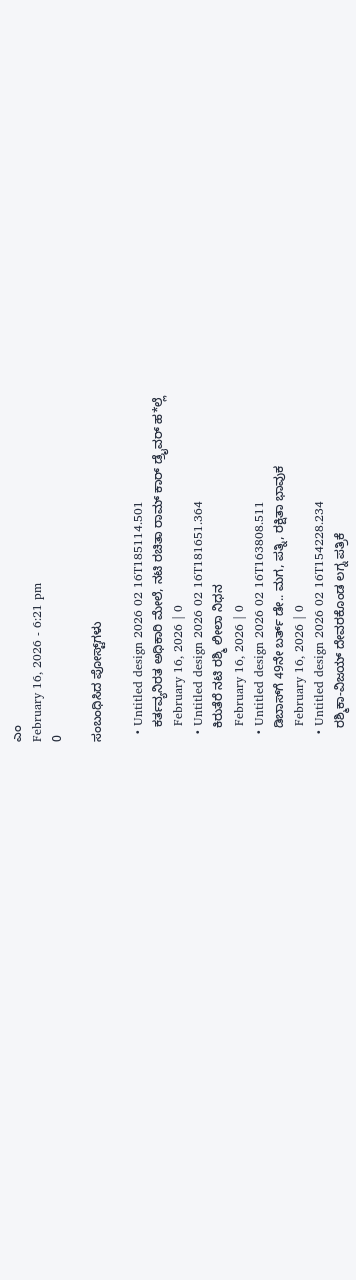ಎಂ
February 16, 2026 - 6:21 pm
0

ಸಂಬಂಧಿಸಿದ ಪೋಸ್ಟ್‌ಗಳು

  • Untitled design 2026 02 16T185114.501
    ಕರ್ತವ್ಯನಿರತ ಅಧಿಕಾರಿ ಮೇಲೆ, ನಟಿ ರಚಿತಾ ರಾಮ್ ಕಾರ್ ಡ್ರೈವರ್ ಹ*ಲ್ಲೆ
    February 16, 2026 | 0
  • Untitled design 2026 02 16T181651.364
    ಕಿರುತೆರೆ ನಟಿ ರಶ್ಮಿ ಲೀಲಾ ನಿಧನ
    February 16, 2026 | 0
  • Untitled design 2026 02 16T163808.511
    ಡಿಬಾಸ್‌ಗೆ 49ನೇ ಬರ್ತ್ ಡೇ.. ಮಗ, ಪತ್ನಿ, ರಕ್ಷಿತಾ ಭಾವುಕ
    February 16, 2026 | 0
  • Untitled design 2026 02 16T154228.234
    ರಶ್ಮಿಕಾ-ವಿಜಯ್ ದೇವರಕೊಂಡ ಲಗ್ನ ಪತ್ರಿಕೆ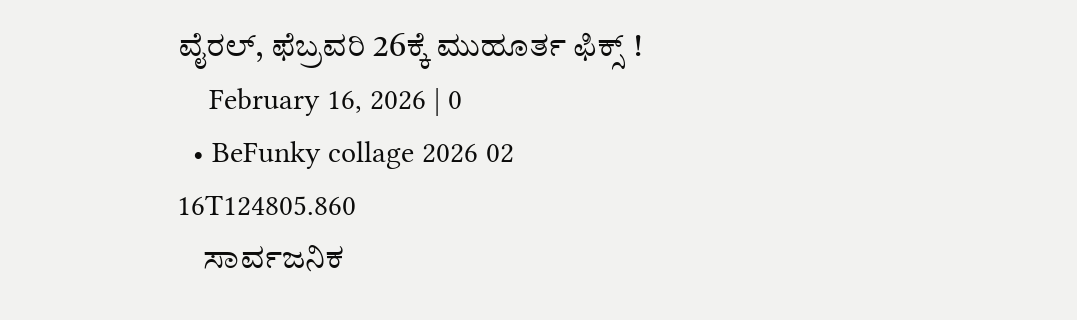ವೈರಲ್‌, ಫೆಬ್ರವರಿ 26ಕ್ಕೆ ಮುಹೂರ್ತ ಫಿಕ್ಸ್‌ !
    February 16, 2026 | 0
  • BeFunky collage 2026 02 16T124805.860
    ಸಾರ್ವಜನಿಕ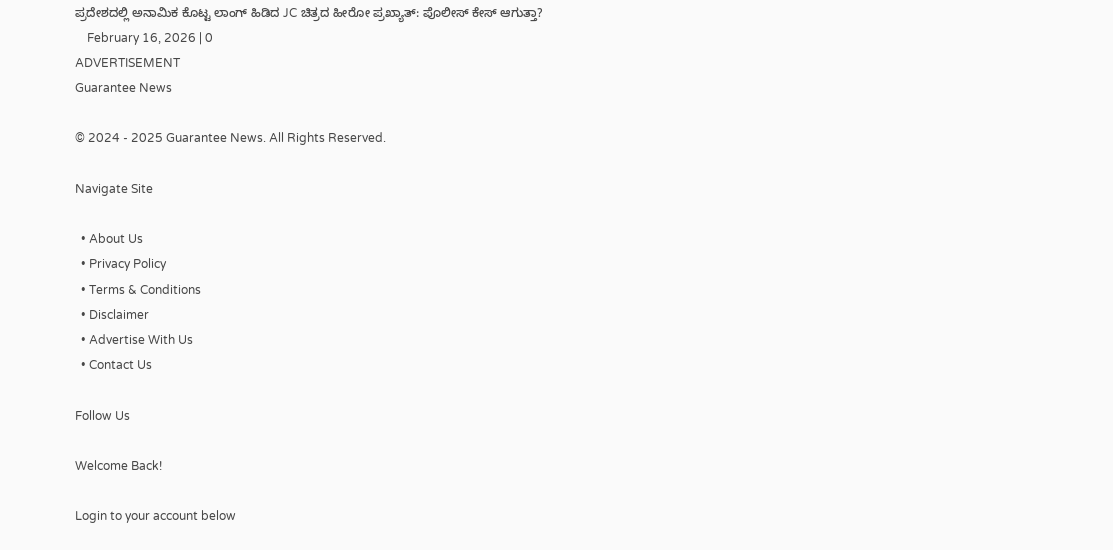ಪ್ರದೇಶದಲ್ಲಿ ಅನಾಮಿಕ ಕೊಟ್ಟ ಲಾಂಗ್ ಹಿಡಿದ JC ಚಿತ್ರದ ಹೀರೋ ಪ್ರಖ್ಯಾತ್: ಪೊಲೀಸ್ ಕೇಸ್ ಆಗುತ್ತಾ?
    February 16, 2026 | 0
ADVERTISEMENT
Guarantee News

© 2024 - 2025 Guarantee News. All Rights Reserved.

Navigate Site

  • About Us
  • Privacy Policy
  • Terms & Conditions
  • Disclaimer
  • Advertise With Us
  • Contact Us

Follow Us

Welcome Back!

Login to your account below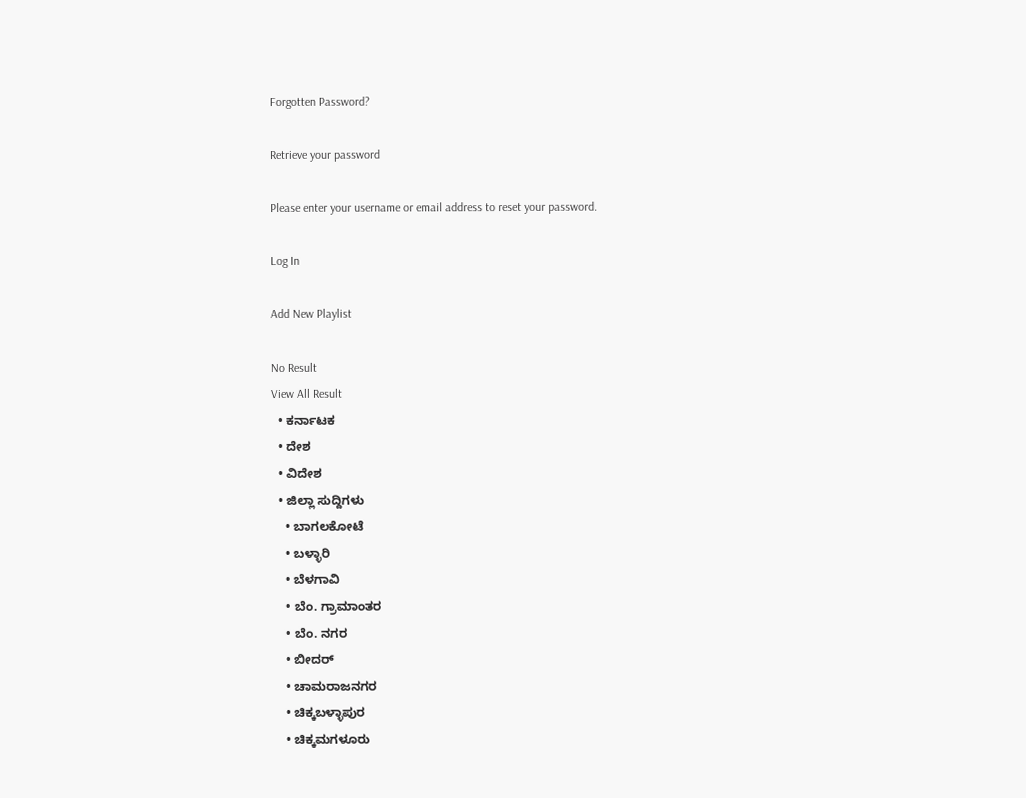Forgotten Password?

Retrieve your password

Please enter your username or email address to reset your password.

Log In

Add New Playlist

No Result
View All Result
  • ಕರ್ನಾಟಕ
  • ದೇಶ
  • ವಿದೇಶ
  • ಜಿಲ್ಲಾ ಸುದ್ದಿಗಳು
    • ಬಾಗಲಕೋಟೆ
    • ಬಳ್ಳಾರಿ
    • ಬೆಳಗಾವಿ
    • ಬೆಂ. ಗ್ರಾಮಾಂತರ
    • ಬೆಂ. ನಗರ
    • ಬೀದರ್
    • ಚಾಮರಾಜನಗರ
    • ಚಿಕ್ಕಬಳ್ಳಾಪುರ
    • ಚಿಕ್ಕಮಗಳೂರು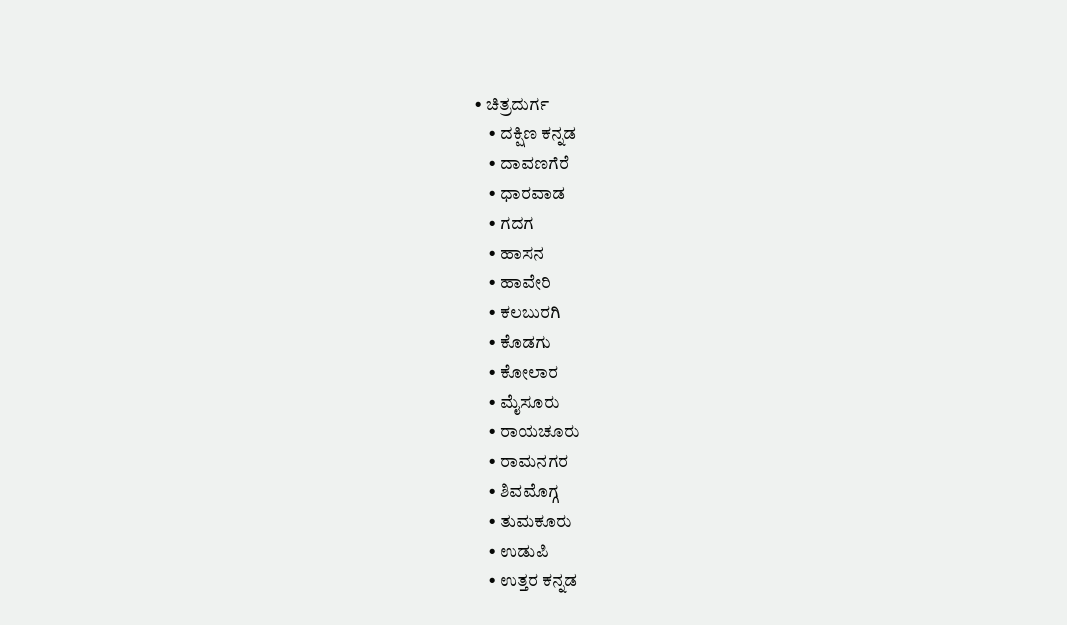• ಚಿತ್ರದುರ್ಗ
    • ದಕ್ಷಿಣ ಕನ್ನಡ
    • ದಾವಣಗೆರೆ
    • ಧಾರವಾಡ
    • ಗದಗ
    • ಹಾಸನ
    • ಹಾವೇರಿ
    • ಕಲಬುರಗಿ
    • ಕೊಡಗು
    • ಕೋಲಾರ
    • ಮೈಸೂರು
    • ರಾಯಚೂರು
    • ರಾಮನಗರ
    • ಶಿವಮೊಗ್ಗ
    • ತುಮಕೂರು
    • ಉಡುಪಿ
    • ಉತ್ತರ ಕನ್ನಡ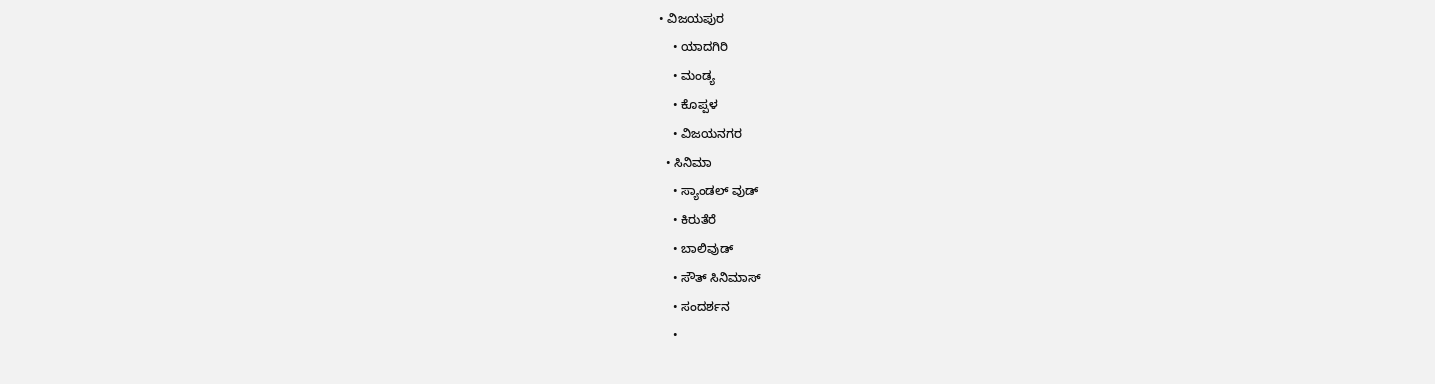• ವಿಜಯಪುರ
    • ಯಾದಗಿರಿ
    • ಮಂಡ್ಯ
    • ಕೊಪ್ಪಳ
    • ವಿಜಯನಗರ
  • ಸಿನಿಮಾ
    • ಸ್ಯಾಂಡಲ್ ವುಡ್
    • ಕಿರುತೆರೆ
    • ಬಾಲಿವುಡ್
    • ಸೌತ್ ಸಿನಿಮಾಸ್
    • ಸಂದರ್ಶನ
    •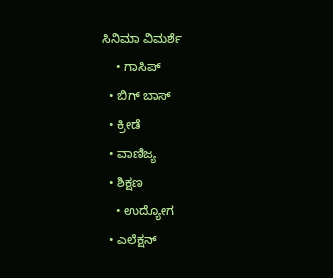ಸಿನಿಮಾ ವಿಮರ್ಶೆ
    • ಗಾಸಿಪ್
  • ಬಿಗ್ ಬಾಸ್
  • ಕ್ರೀಡೆ
  • ವಾಣಿಜ್ಯ
  • ಶಿಕ್ಷಣ
    • ಉದ್ಯೋಗ
  • ಎಲೆಕ್ಷನ್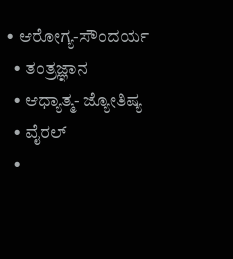• ಆರೋಗ್ಯ-ಸೌಂದರ್ಯ
  • ತಂತ್ರಜ್ಞಾನ
  • ಆಧ್ಯಾತ್ಮ- ಜ್ಯೋತಿಷ್ಯ
  • ವೈರಲ್
  •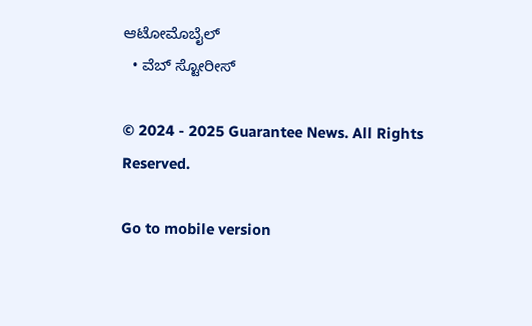ಆಟೋಮೊಬೈಲ್
  • ವೆಬ್ ಸ್ಟೋರೀಸ್

© 2024 - 2025 Guarantee News. All Rights Reserved.

Go to mobile version